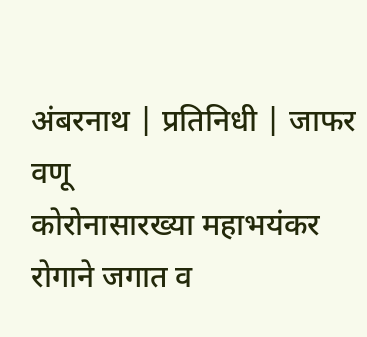अंबरनाथ | प्रतिनिधी | जाफर वणू
कोरोनासारख्या महाभयंकर रोगाने जगात व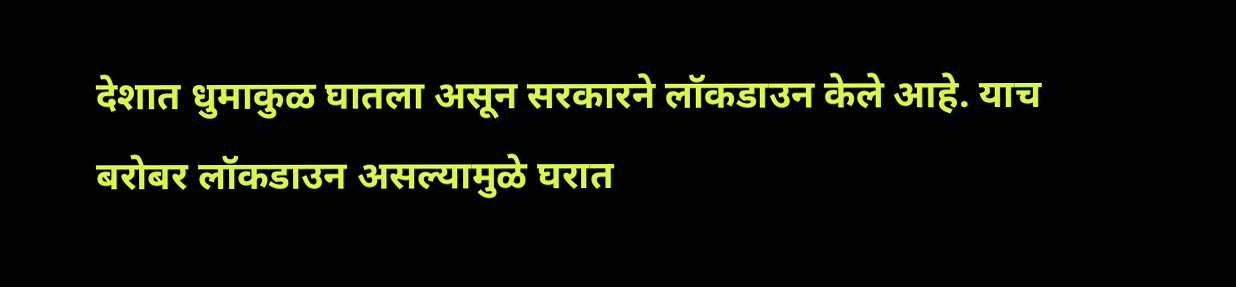देशात धुमाकुळ घातला असून सरकारने लॉकडाउन केले आहे. याच बरोबर लॉकडाउन असल्यामुळे घरात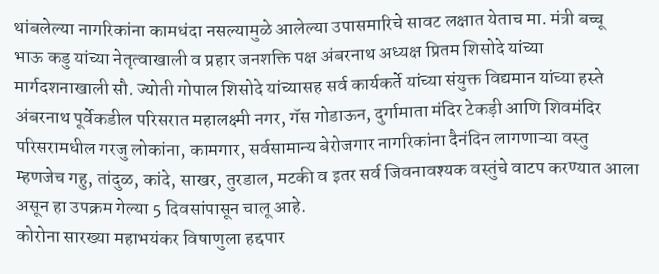थांबलेल्या नागरिकांना कामधंदा नसल्यामुळे आलेल्या उपासमारिचे सावट लक्षात येताच मा. मंत्री बच्चू भाऊ कडु यांच्या नेतृत्वाखाली व प्रहार जनशक्ति पक्ष अंबरनाथ अध्यक्ष प्रितम शिसोदे यांच्या मार्गदशनाखाली सौ. ज्योती गोपाल शिसोदे यांच्यासह सर्व कार्यकर्ते यांच्या संयुक्त विद्यमान यांच्या हस्ते अंबरनाथ पूर्वेकडील परिसरात महालक्ष्मी नगर, गॅस गोडाऊन, दुर्गामाता मंदिर टेकड़ी आणि शिवमंदिर परिसरामधील गरजु लोकांना, कामगार, सर्वसामान्य बेरोजगार नागरिकांना दैनंदिन लागणाऱ्या वस्तु म्हणजेच गहु, तांदुळ, कांदे, साखर, तुरडाल, मटकी व इतर सर्व जिवनावश्यक वस्तुंचे वाटप करण्यात आला असून हा उपक्रम गेल्या 5 दिवसांपासून चालू आहे.
कोरोना सारख्या महाभयंकर विषाणुला हद्दपार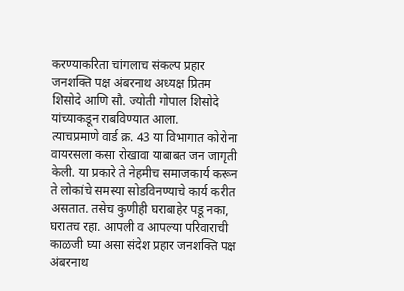करण्याकरिता चांगलाच संकल्प प्रहार जनशक्ति पक्ष अंबरनाथ अध्यक्ष प्रितम शिसोदे आणि सौ. ज्योती गोपाल शिसोदे यांच्याकडून राबविण्यात आला.
त्याचप्रमाणे वार्ड क्र. 43 या विभागात कोरोना वायरसला कसा रोखावा याबाबत जन जागृती केली. या प्रकारे ते नेहमीच समाजकार्य करून ते लोकांचे समस्या सोडविनण्याचे कार्य करीत असतात. तसेच कुणीही घराबाहेर पडू नका, घरातच रहा. आपली व आपल्या परिवाराची काळजी घ्या असा संदेश प्रहार जनशक्ति पक्ष अंबरनाथ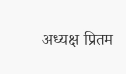अध्यक्ष प्रितम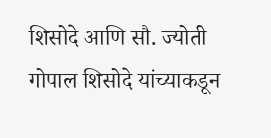शिसोदे आणि सौ. ज्योती गोपाल शिसोदे यांच्याकडून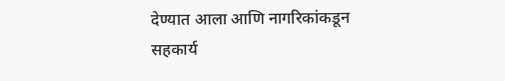देण्यात आला आणि नागरिकांकडून सहकार्य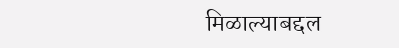मिळाल्याबद्दल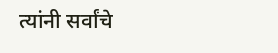त्यांनी सर्वांचे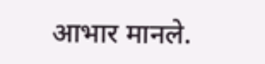आभार मानले.